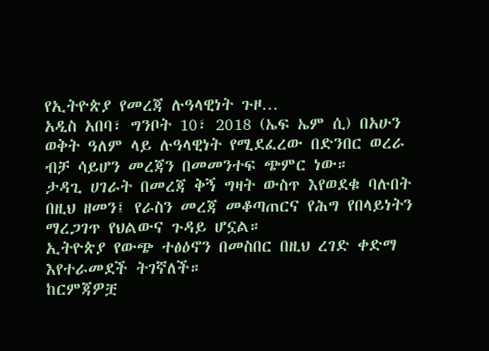የኢትዮጵያ የመረጃ ሉዓላዊነት ጉዞ…
አዲስ አበባ፣ ግንቦት 10፣ 2018 (ኤፍ ኤም ሲ) በአሁን ወቅት ዓለም ላይ ሉዓላዊነት የሚደፈረው በድንበር ወረራ ብቻ ሳይሆን መረጃን በመመንተፍ ጭምር ነው።
ታዳጊ ሀገራት በመረጃ ቅኝ ግዛት ውስጥ እየወደቁ ባሉበት በዚህ ዘመን፤ የራስን መረጃ መቆጣጠርና የሕግ የበላይነትን ማረጋገጥ የህልውና ጉዳይ ሆኗል።
ኢትዮጵያ የውጭ ተፅዕኖን በመስበር በዚህ ረገድ ቀድማ እየተራመደች ትገኛለች።
ከርምጃዎቿ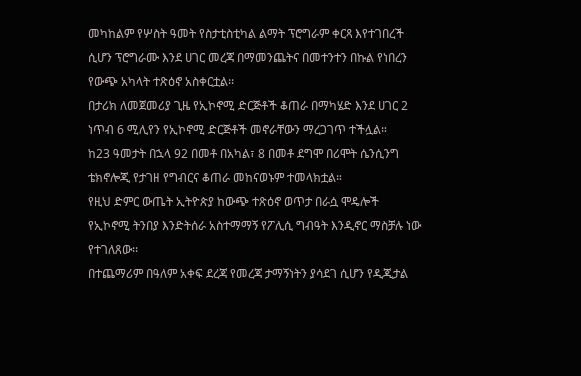መካከልም የሦስት ዓመት የስታቲስቲካል ልማት ፕሮግራም ቀርጻ እየተገበረች ሲሆን ፕሮግራሙ እንደ ሀገር መረጃ በማመንጨትና በመተንተን በኩል የነበረን የውጭ አካላት ተጽዕኖ አስቀርቷል፡፡
በታሪክ ለመጀመሪያ ጊዜ የኢኮኖሚ ድርጅቶች ቆጠራ በማካሄድ እንደ ሀገር 2 ነጥብ 6 ሚሊየን የኢኮኖሚ ድርጅቶች መኖራቸውን ማረጋገጥ ተችሏል።
ከ23 ዓመታት በኋላ 92 በመቶ በአካል፣ 8 በመቶ ደግሞ በሪሞት ሴንሲንግ ቴክኖሎጂ የታገዘ የግብርና ቆጠራ መከናወኑም ተመላክቷል።
የዚህ ድምር ውጤት ኢትዮጵያ ከውጭ ተጽዕኖ ወጥታ በራሷ ሞዴሎች የኢኮኖሚ ትንበያ እንድትሰራ አስተማማኝ የፖሊሲ ግብዓት እንዲኖር ማስቻሉ ነው የተገለጸው፡፡
በተጨማሪም በዓለም አቀፍ ደረጃ የመረጃ ታማኝነትን ያሳደገ ሲሆን የዲጂታል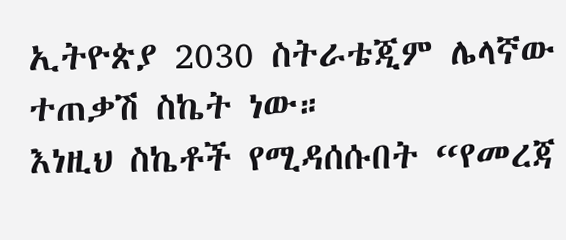ኢትዮጵያ 2030 ስትራቴጂም ሌላኛው ተጠቃሽ ስኬት ነው።
እነዚህ ስኬቶች የሚዳሰሱበት “የመረጃ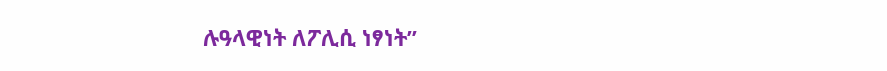ሉዓላዊነት ለፖሊሲ ነፃነት”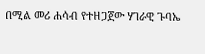በሚል መሪ ሐሳብ የተዘጋጀው ሃገራዊ ጉባኤ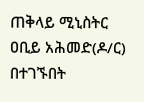ጠቅላይ ሚኒስትር ዐቢይ አሕመድ(ዶ/ር) በተገኙበት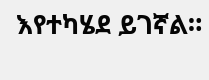እየተካሄደ ይገኛል።